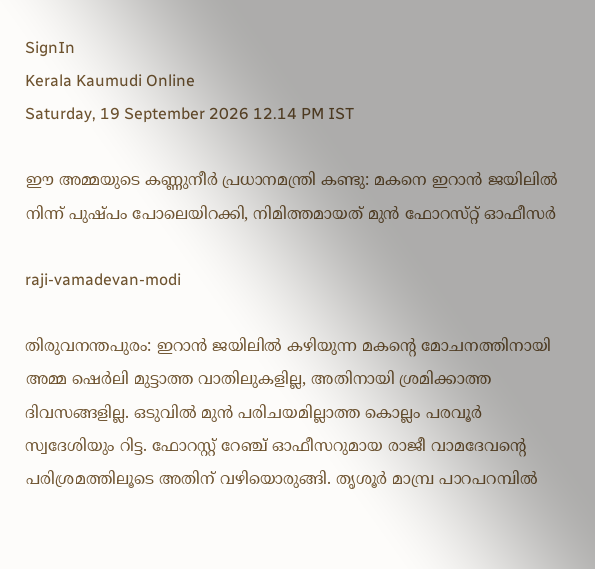SignIn
Kerala Kaumudi Online
Saturday, 19 September 2026 12.14 PM IST

ഈ അമ്മയുടെ കണ്ണുനീർ പ്രധാനമന്ത്രി കണ്ടു: മകനെ ഇറാൻ ജയിലിൽ നിന്ന് പുഷ്‌പം പോലെയിറക്കി, നിമിത്തമായത് മുൻ ഫോറസ്‌റ്റ് ഓഫീസർ

raji-vamadevan-modi

തിരുവനന്തപുരം: ഇറാൻ ജയിലിൽ കഴിയുന്ന മകന്റെ മോചനത്തിനായി അമ്മ ഷെർലി മുട്ടാത്ത വാതിലുകളില്ല, അതിനായി ശ്രമിക്കാത്ത ദിവസങ്ങളില്ല. ഒടുവിൽ മുൻ പരിചയമില്ലാത്ത കൊല്ലം പരവൂർ സ്വദേശിയും റിട്ട. ഫോറസ്റ്റ് റേ‌ഞ്ച് ഓഫീസറുമായ രാജീ വാമദേവന്റെ പരിശ്രമത്തിലൂടെ അതിന് വഴിയൊരുങ്ങി. തൃശൂർ മാമ്പ്ര പാറപറമ്പിൽ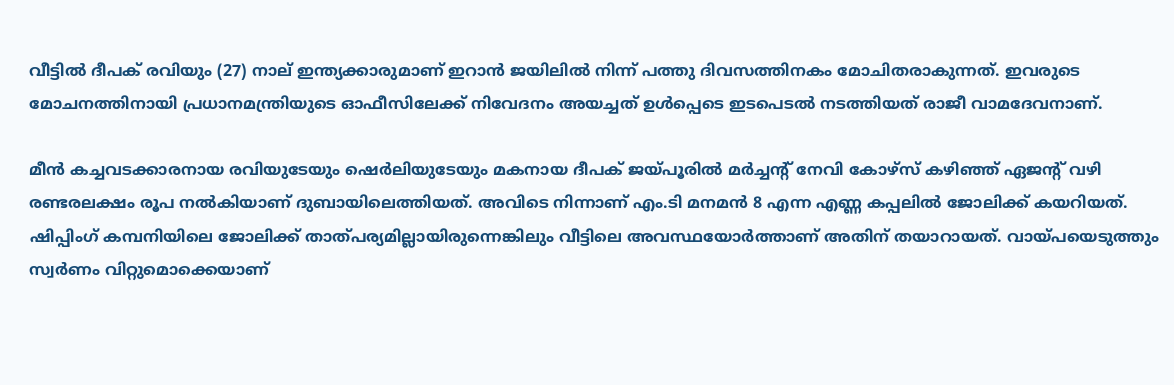വീട്ടിൽ ദീപക് രവിയും (27) നാല് ഇന്ത്യക്കാരുമാണ് ഇറാൻ ജയിലിൽ നിന്ന് പത്തു ദിവസത്തിനകം മോചിതരാകുന്നത്. ഇവരുടെ മോചനത്തിനായി പ്രധാനമന്ത്രിയുടെ ഓഫീസിലേക്ക് നിവേദനം അയച്ചത് ഉൾപ്പെടെ ഇടപെടൽ നടത്തിയത് രാജീ വാമദേവനാണ്.

മീൻ കച്ചവടക്കാരനായ രവിയുടേയും ഷെർലിയുടേയും മകനായ ദീപക് ജയ്‌‌പൂരിൽ മർച്ചന്റ് നേവി കോഴ്സ് കഴിഞ്ഞ് ഏജന്റ് വഴി രണ്ടരലക്ഷം രൂപ നൽകിയാണ് ദുബായിലെത്തിയത്. അവിടെ നിന്നാണ് എം.ടി മനമൻ 8 എന്ന എണ്ണ കപ്പലിൽ ജോലിക്ക് കയറിയത്. ഷിപ്പിംഗ് കമ്പനിയിലെ ജോലിക്ക് താത്പര്യമില്ലായിരുന്നെങ്കിലും വീട്ടിലെ അവസ്ഥയോർത്താണ് അതിന് തയാറായത്. വായ്പയെടുത്തും സ്വർണം വിറ്റുമൊക്കെയാണ്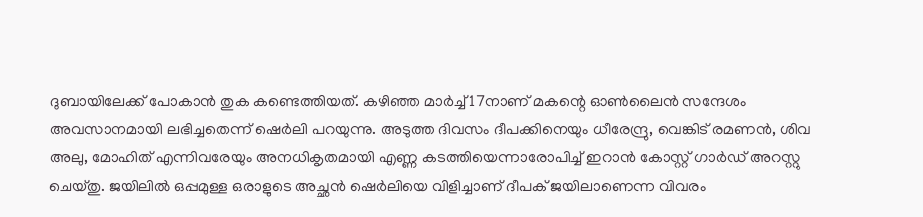ദുബായിലേക്ക് പോകാൻ തുക കണ്ടെത്തിയത്. കഴിഞ്ഞ മാർച്ച് 17നാണ് മകന്റെ ഓൺലൈൻ സന്ദേശം അവസാനമായി ലഭിച്ചതെന്ന് ഷെർലി പറയുന്നു. അടുത്ത ദിവസം ദീപക്കിനെയും ധീരേന്ദ്രു, വെങ്കിട് രമണൻ, ശിവ അലു, മോഹിത് എന്നിവരേയും അനധികൃതമായി എണ്ണ കടത്തിയെന്നാരോപിച്ച് ഇറാൻ കോസ്റ്റ് ഗാർഡ് അറസ്റ്റു ചെയ്തു. ജയിലിൽ ഒപ്പമുള്ള ഒരാളുടെ അച്ഛൻ ഷെർലിയെ വിളിച്ചാണ് ദീപക് ജയിലാണെന്ന വിവരം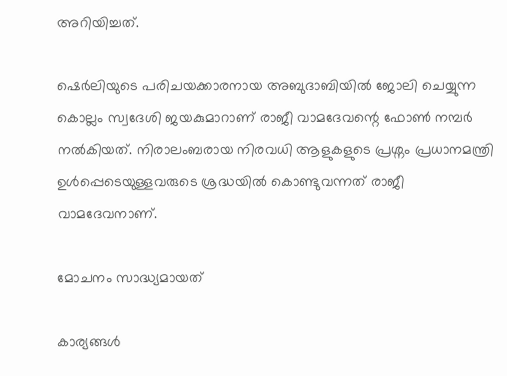അറിയിച്ചത്.

ഷെർലിയുടെ പരിചയക്കാരനായ അബുദാബിയിൽ ജോലി ചെയ്യുന്ന കൊല്ലം സ്വദേശി ജയകുമാറാണ് രാജീ വാമദേവന്റെ ഫോൺ നമ്പർ നൽകിയത്. നിരാലംബരായ നിരവധി ആളുകളുടെ പ്രശ്നം പ്രധാനമന്ത്രി ഉൾപ്പെടെയുള്ളവരുടെ ശ്രദ്ധയിൽ കൊണ്ടുവന്നത് രാജീ വാമദേവനാണ്.

മോചനം സാദ്ധ്യമായത്

കാര്യങ്ങൾ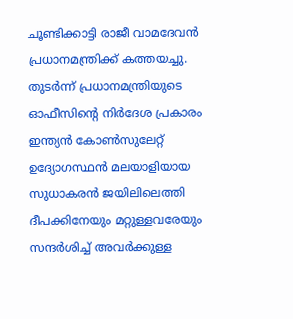ചൂണ്ടിക്കാട്ടി രാജീ വാമദേവൻ പ്രധാനമന്ത്രിക്ക് കത്തയച്ചു. തുടർന്ന് പ്രധാനമന്ത്രിയുടെ ഓഫീസിന്റെ നിർദേശ പ്രകാരം ഇന്ത്യൻ കോൺസുലേറ്റ് ഉദ്യോഗസ്ഥൻ മലയാളിയായ സുധാകരൻ ജയിലിലെത്തി ദീപക്കിനേയും മറ്റുള്ളവരേയും സന്ദർശിച്ച് അവർക്കുള്ള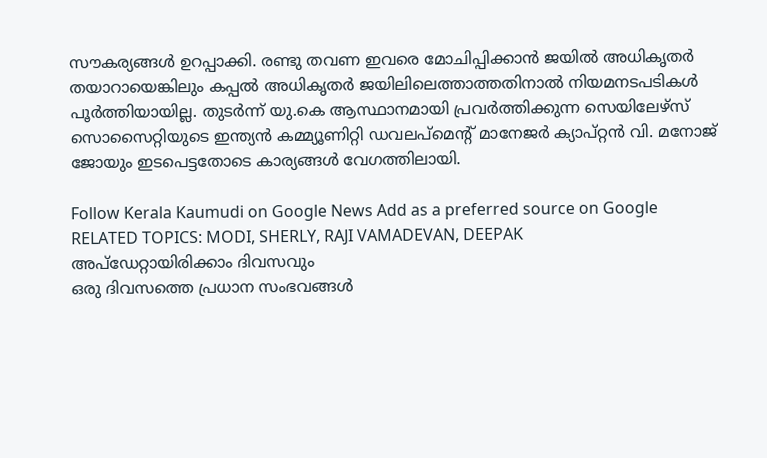സൗകര്യങ്ങൾ ഉറപ്പാക്കി. രണ്ടു തവണ ഇവരെ മോചിപ്പിക്കാൻ ജയിൽ അധികൃതർ തയാറായെങ്കിലും കപ്പൽ അധികൃതർ ജയിലിലെത്താത്തതിനാൽ നിയമനടപടികൾ പൂർത്തിയായില്ല. തുടർന്ന് യു.കെ ആസ്ഥാനമായി പ്രവർത്തിക്കുന്ന സെയിലേഴ്സ് സൊസൈറ്റിയുടെ ഇന്ത്യൻ കമ്മ്യൂണിറ്റി ഡവലപ്മെന്റ് മാനേജർ ക്യാപ്റ്റൻ വി. മനോജ് ജോയും ഇടപെട്ടതോടെ കാര്യങ്ങൾ വേഗത്തിലായി.

Follow Kerala Kaumudi on Google News Add as a preferred source on Google
RELATED TOPICS: MODI, SHERLY, RAJI VAMADEVAN, DEEPAK
അപ്ഡേറ്റായിരിക്കാം ദിവസവും
ഒരു ദിവസത്തെ പ്രധാന സംഭവങ്ങൾ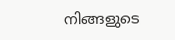നിങ്ങളുടെ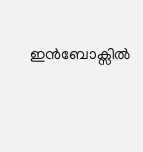ഇൻബോക്സിൽ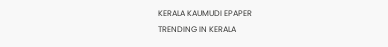KERALA KAUMUDI EPAPER
TRENDING IN KERALA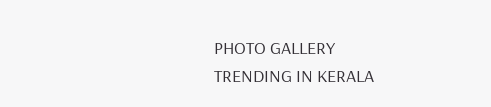PHOTO GALLERY
TRENDING IN KERALA